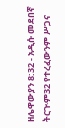ዘሌዋውያን 8:32 - አዲሱ መደበኛ ትርጒም32 የተረፈውንም ሥጋና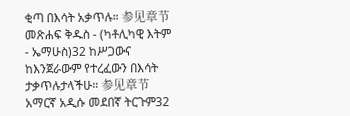ቂጣ በእሳት አቃጥሉ። 参见章节መጽሐፍ ቅዱስ - (ካቶሊካዊ እትም - ኤማሁስ)32 ከሥጋውና ከእንጀራውም የተረፈውን በእሳት ታቃጥሉታላችሁ። 参见章节አማርኛ አዲሱ መደበኛ ትርጉም32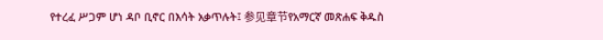የተረፈ ሥጋም ሆነ ዳቦ ቢኖር በእሳት አቃጥሉት፤ 参见章节የአማርኛ መጽሐፍ ቅዱስ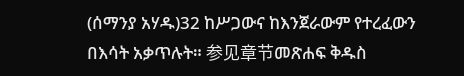(ሰማንያ አሃዱ)32 ከሥጋውና ከእንጀራውም የተረፈውን በእሳት አቃጥሉት። 参见章节መጽሐፍ ቅዱስ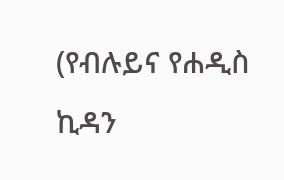(የብሉይና የሐዲስ ኪዳን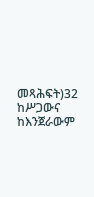መጻሕፍት)32 ከሥጋውና ከእንጀራውም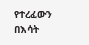የተረፈውን በእሳት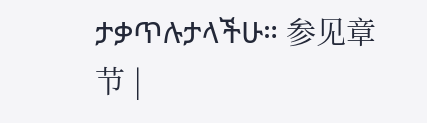ታቃጥሉታላችሁ። 参见章节 |